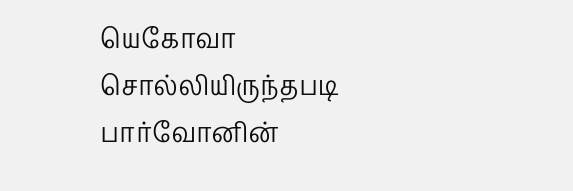யெகோவா சொல்லியிருந்தபடி பார்வோனின்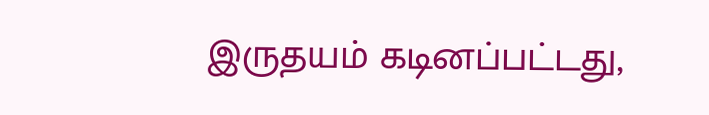இருதயம் கடினப்பட்டது,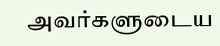அவர்களுடைய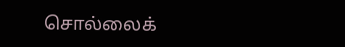சொல்லைக்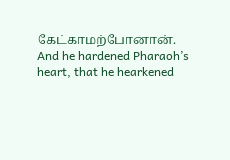கேட்காமற்போனான்.
And he hardened Pharaoh’s heart, that he hearkened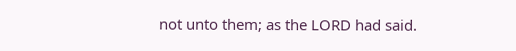not unto them; as the LORD had said.